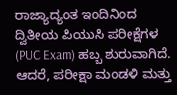ರಾಜ್ಯಾದ್ಯಂತ ಇಂದಿನಿಂದ ದ್ವಿತೀಯ ಪಿಯುಸಿ ಪರೀಕ್ಷೆಗಳ (PUC Exam) ಹಬ್ಬ ಶುರುವಾಗಿದೆ. ಆದರೆ, ಪರೀಕ್ಷಾ ಮಂಡಳಿ ಮತ್ತು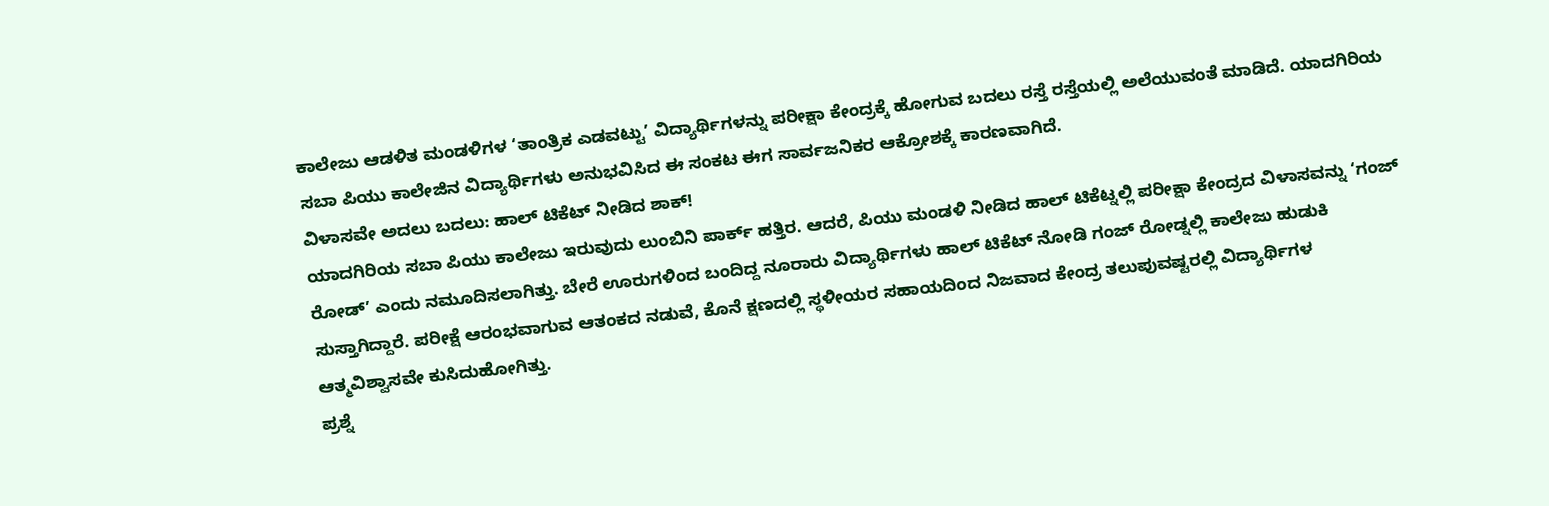ಕಾಲೇಜು ಆಡಳಿತ ಮಂಡಳಿಗಳ ‘ತಾಂತ್ರಿಕ ಎಡವಟ್ಟು’ ವಿದ್ಯಾರ್ಥಿಗಳನ್ನು ಪರೀಕ್ಷಾ ಕೇಂದ್ರಕ್ಕೆ ಹೋಗುವ ಬದಲು ರಸ್ತೆ ರಸ್ತೆಯಲ್ಲಿ ಅಲೆಯುವಂತೆ ಮಾಡಿದೆ. ಯಾದಗಿರಿಯ ಸಬಾ ಪಿಯು ಕಾಲೇಜಿನ ವಿದ್ಯಾರ್ಥಿಗಳು ಅನುಭವಿಸಿದ ಈ ಸಂಕಟ ಈಗ ಸಾರ್ವಜನಿಕರ ಆಕ್ರೋಶಕ್ಕೆ ಕಾರಣವಾಗಿದೆ.
ವಿಳಾಸವೇ ಅದಲು ಬದಲು: ಹಾಲ್ ಟಿಕೆಟ್ ನೀಡಿದ ಶಾಕ್!
ಯಾದಗಿರಿಯ ಸಬಾ ಪಿಯು ಕಾಲೇಜು ಇರುವುದು ಲುಂಬಿನಿ ಪಾರ್ಕ್ ಹತ್ತಿರ. ಆದರೆ, ಪಿಯು ಮಂಡಳಿ ನೀಡಿದ ಹಾಲ್ ಟಿಕೆಟ್ನಲ್ಲಿ ಪರೀಕ್ಷಾ ಕೇಂದ್ರದ ವಿಳಾಸವನ್ನು ‘ಗಂಜ್ ರೋಡ್’ ಎಂದು ನಮೂದಿಸಲಾಗಿತ್ತು. ಬೇರೆ ಊರುಗಳಿಂದ ಬಂದಿದ್ದ ನೂರಾರು ವಿದ್ಯಾರ್ಥಿಗಳು ಹಾಲ್ ಟಿಕೆಟ್ ನೋಡಿ ಗಂಜ್ ರೋಡ್ನಲ್ಲಿ ಕಾಲೇಜು ಹುಡುಕಿ ಸುಸ್ತಾಗಿದ್ದಾರೆ. ಪರೀಕ್ಷೆ ಆರಂಭವಾಗುವ ಆತಂಕದ ನಡುವೆ, ಕೊನೆ ಕ್ಷಣದಲ್ಲಿ ಸ್ಥಳೀಯರ ಸಹಾಯದಿಂದ ನಿಜವಾದ ಕೇಂದ್ರ ತಲುಪುವಷ್ಟರಲ್ಲಿ ವಿದ್ಯಾರ್ಥಿಗಳ ಆತ್ಮವಿಶ್ವಾಸವೇ ಕುಸಿದುಹೋಗಿತ್ತು.
ಪ್ರಶ್ನೆ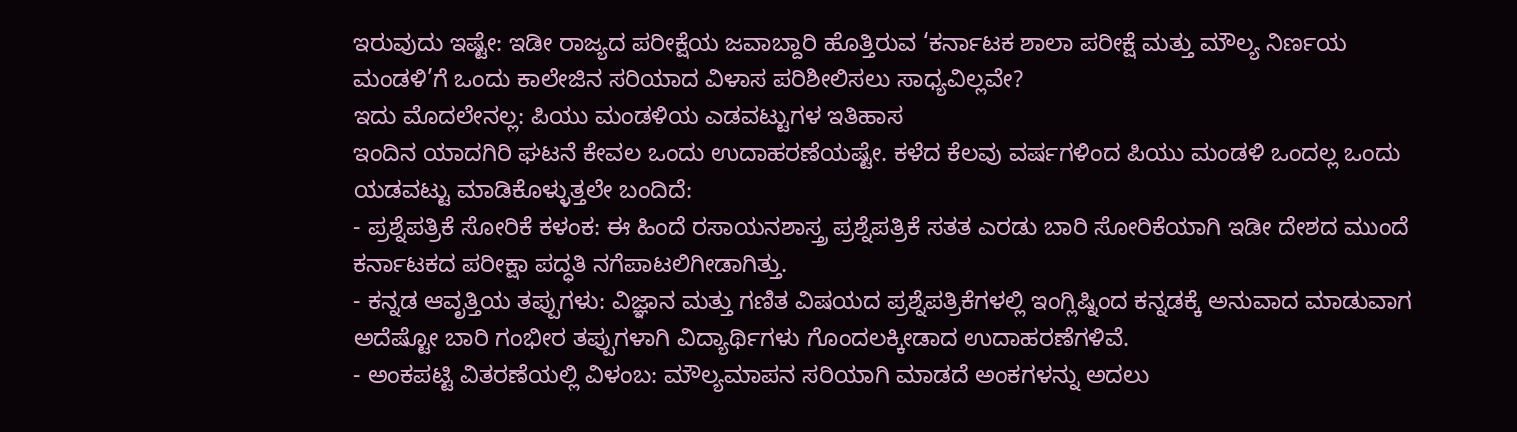ಇರುವುದು ಇಷ್ಟೇ: ಇಡೀ ರಾಜ್ಯದ ಪರೀಕ್ಷೆಯ ಜವಾಬ್ದಾರಿ ಹೊತ್ತಿರುವ ‘ಕರ್ನಾಟಕ ಶಾಲಾ ಪರೀಕ್ಷೆ ಮತ್ತು ಮೌಲ್ಯ ನಿರ್ಣಯ ಮಂಡಳಿ’ಗೆ ಒಂದು ಕಾಲೇಜಿನ ಸರಿಯಾದ ವಿಳಾಸ ಪರಿಶೀಲಿಸಲು ಸಾಧ್ಯವಿಲ್ಲವೇ?
ಇದು ಮೊದಲೇನಲ್ಲ: ಪಿಯು ಮಂಡಳಿಯ ಎಡವಟ್ಟುಗಳ ಇತಿಹಾಸ
ಇಂದಿನ ಯಾದಗಿರಿ ಘಟನೆ ಕೇವಲ ಒಂದು ಉದಾಹರಣೆಯಷ್ಟೇ. ಕಳೆದ ಕೆಲವು ವರ್ಷಗಳಿಂದ ಪಿಯು ಮಂಡಳಿ ಒಂದಲ್ಲ ಒಂದು ಯಡವಟ್ಟು ಮಾಡಿಕೊಳ್ಳುತ್ತಲೇ ಬಂದಿದೆ:
- ಪ್ರಶ್ನೆಪತ್ರಿಕೆ ಸೋರಿಕೆ ಕಳಂಕ: ಈ ಹಿಂದೆ ರಸಾಯನಶಾಸ್ತ್ರ ಪ್ರಶ್ನೆಪತ್ರಿಕೆ ಸತತ ಎರಡು ಬಾರಿ ಸೋರಿಕೆಯಾಗಿ ಇಡೀ ದೇಶದ ಮುಂದೆ ಕರ್ನಾಟಕದ ಪರೀಕ್ಷಾ ಪದ್ಧತಿ ನಗೆಪಾಟಲಿಗೀಡಾಗಿತ್ತು.
- ಕನ್ನಡ ಆವೃತ್ತಿಯ ತಪ್ಪುಗಳು: ವಿಜ್ಞಾನ ಮತ್ತು ಗಣಿತ ವಿಷಯದ ಪ್ರಶ್ನೆಪತ್ರಿಕೆಗಳಲ್ಲಿ ಇಂಗ್ಲಿಷ್ನಿಂದ ಕನ್ನಡಕ್ಕೆ ಅನುವಾದ ಮಾಡುವಾಗ ಅದೆಷ್ಟೋ ಬಾರಿ ಗಂಭೀರ ತಪ್ಪುಗಳಾಗಿ ವಿದ್ಯಾರ್ಥಿಗಳು ಗೊಂದಲಕ್ಕೀಡಾದ ಉದಾಹರಣೆಗಳಿವೆ.
- ಅಂಕಪಟ್ಟಿ ವಿತರಣೆಯಲ್ಲಿ ವಿಳಂಬ: ಮೌಲ್ಯಮಾಪನ ಸರಿಯಾಗಿ ಮಾಡದೆ ಅಂಕಗಳನ್ನು ಅದಲು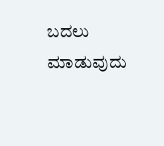ಬದಲು ಮಾಡುವುದು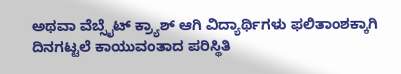ಅಥವಾ ವೆಬ್ಸೈಟ್ ಕ್ರ್ಯಾಶ್ ಆಗಿ ವಿದ್ಯಾರ್ಥಿಗಳು ಫಲಿತಾಂಶಕ್ಕಾಗಿ ದಿನಗಟ್ಟಲೆ ಕಾಯುವಂತಾದ ಪರಿಸ್ಥಿತಿ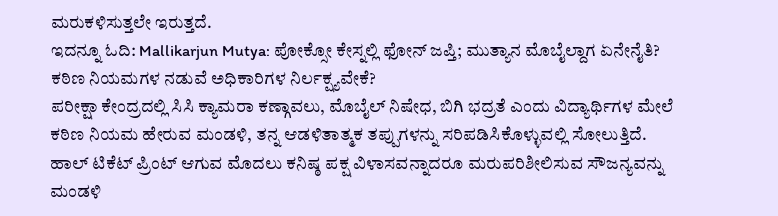ಮರುಕಳಿಸುತ್ತಲೇ ಇರುತ್ತದೆ.
ಇದನ್ನೂ ಓದಿ: Mallikarjun Mutya: ಪೋಕ್ಸೋ ಕೇಸ್ನಲ್ಲಿ ಫೋನ್ ಜಪ್ತಿ; ಮುತ್ಯಾನ ಮೊಬೈಲ್ದಾಗ ಏನೇನೈತಿ?
ಕಠಿಣ ನಿಯಮಗಳ ನಡುವೆ ಅಧಿಕಾರಿಗಳ ನಿರ್ಲಕ್ಷ್ಯವೇಕೆ?
ಪರೀಕ್ಷಾ ಕೇಂದ್ರದಲ್ಲಿ ಸಿಸಿ ಕ್ಯಾಮರಾ ಕಣ್ಗಾವಲು, ಮೊಬೈಲ್ ನಿಷೇಧ, ಬಿಗಿ ಭದ್ರತೆ ಎಂದು ವಿದ್ಯಾರ್ಥಿಗಳ ಮೇಲೆ ಕಠಿಣ ನಿಯಮ ಹೇರುವ ಮಂಡಳಿ, ತನ್ನ ಆಡಳಿತಾತ್ಮಕ ತಪ್ಪುಗಳನ್ನು ಸರಿಪಡಿಸಿಕೊಳ್ಳುವಲ್ಲಿ ಸೋಲುತ್ತಿದೆ. ಹಾಲ್ ಟಿಕೆಟ್ ಪ್ರಿಂಟ್ ಆಗುವ ಮೊದಲು ಕನಿಷ್ಠ ಪಕ್ಷ ವಿಳಾಸವನ್ನಾದರೂ ಮರುಪರಿಶೀಲಿಸುವ ಸೌಜನ್ಯವನ್ನು ಮಂಡಳಿ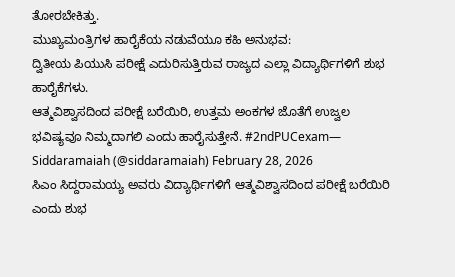ತೋರಬೇಕಿತ್ತು.
ಮುಖ್ಯಮಂತ್ರಿಗಳ ಹಾರೈಕೆಯ ನಡುವೆಯೂ ಕಹಿ ಅನುಭವ:
ದ್ವಿತೀಯ ಪಿಯುಸಿ ಪರೀಕ್ಷೆ ಎದುರಿಸುತ್ತಿರುವ ರಾಜ್ಯದ ಎಲ್ಲಾ ವಿದ್ಯಾರ್ಥಿಗಳಿಗೆ ಶುಭ ಹಾರೈಕೆಗಳು.
ಆತ್ಮವಿಶ್ವಾಸದಿಂದ ಪರೀಕ್ಷೆ ಬರೆಯಿರಿ, ಉತ್ತಮ ಅಂಕಗಳ ಜೊತೆಗೆ ಉಜ್ವಲ ಭವಿಷ್ಯವೂ ನಿಮ್ಮದಾಗಲಿ ಎಂದು ಹಾರೈಸುತ್ತೇನೆ. #2ndPUCexam— Siddaramaiah (@siddaramaiah) February 28, 2026
ಸಿಎಂ ಸಿದ್ದರಾಮಯ್ಯ ಅವರು ವಿದ್ಯಾರ್ಥಿಗಳಿಗೆ ಆತ್ಮವಿಶ್ವಾಸದಿಂದ ಪರೀಕ್ಷೆ ಬರೆಯಿರಿ ಎಂದು ಶುಭ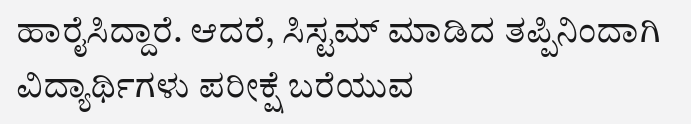ಹಾರೈಸಿದ್ದಾರೆ. ಆದರೆ, ಸಿಸ್ಟಮ್ ಮಾಡಿದ ತಪ್ಪಿನಿಂದಾಗಿ ವಿದ್ಯಾರ್ಥಿಗಳು ಪರೀಕ್ಷೆ ಬರೆಯುವ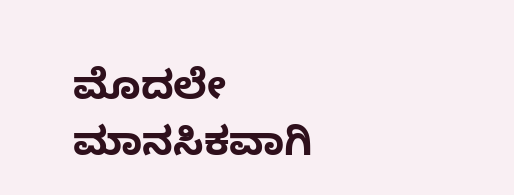ಮೊದಲೇ ಮಾನಸಿಕವಾಗಿ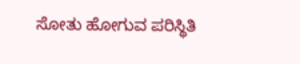ಸೋತು ಹೋಗುವ ಪರಿಸ್ಥಿತಿ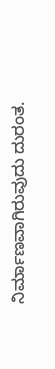ನಿರ್ಮಾಣವಾಗಿರುವುದು ದುರಂತ.